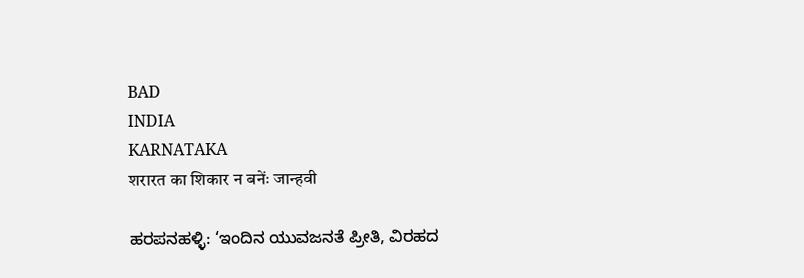BAD
INDIA
KARNATAKA
शरारत का शिकार न बनेंः जान्हवी

ಹರಪನಹಳ್ಳಿ: ‘ಇಂದಿನ ಯುವಜನತೆ ಪ್ರೀತಿ, ವಿರಹದ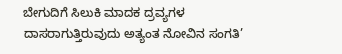ಬೇಗುದಿಗೆ ಸಿಲುಕಿ ಮಾದಕ ದ್ರವ್ಯಗಳ ದಾಸರಾಗುತ್ತಿರುವುದು ಅತ್ಯಂತ ನೋವಿನ ಸಂಗತಿ’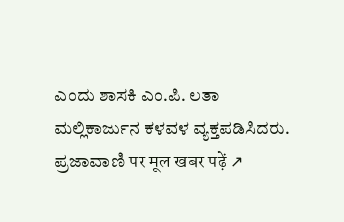ಎಂದು ಶಾಸಕಿ ಎಂ.ಪಿ. ಲತಾ ಮಲ್ಲಿಕಾರ್ಜುನ ಕಳವಳ ವ್ಯಕ್ತಪಡಿಸಿದರು.
ಪ್ರಜಾವಾಣಿ पर मूल खबर पढ़ें ↗